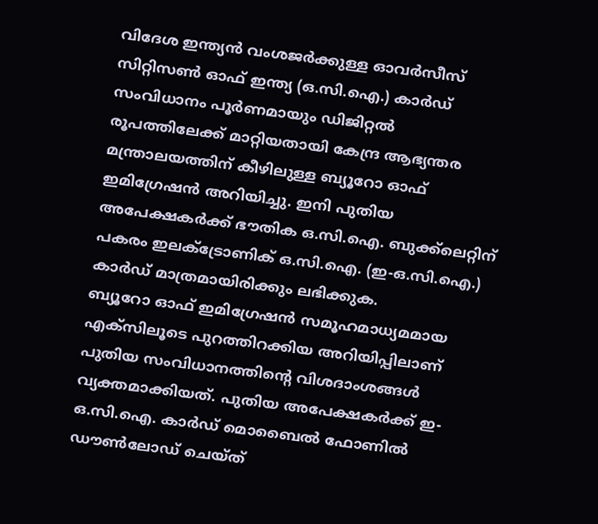വിദേശ ഇന്ത്യൻ വംശജർക്കുള്ള ഓവർസീസ് സിറ്റിസൺ ഓഫ് ഇന്ത്യ (ഒ.സി.ഐ.) കാർഡ് സംവിധാനം പൂർണമായും ഡിജിറ്റൽ രൂപത്തിലേക്ക് മാറ്റിയതായി കേന്ദ്ര ആഭ്യന്തര മന്ത്രാലയത്തിന് കീഴിലുള്ള ബ്യൂറോ ഓഫ് ഇമിഗ്രേഷൻ അറിയിച്ചു. ഇനി പുതിയ അപേക്ഷകർക്ക് ഭൗതിക ഒ.സി.ഐ. ബുക്ക്ലെറ്റിന് പകരം ഇലക്ട്രോണിക് ഒ.സി.ഐ. (ഇ-ഒ.സി.ഐ.) കാർഡ് മാത്രമായിരിക്കും ലഭിക്കുക.
ബ്യൂറോ ഓഫ് ഇമിഗ്രേഷൻ സമൂഹമാധ്യമമായ എക്സിലൂടെ പുറത്തിറക്കിയ അറിയിപ്പിലാണ് പുതിയ സംവിധാനത്തിന്റെ വിശദാംശങ്ങൾ വ്യക്തമാക്കിയത്. പുതിയ അപേക്ഷകർക്ക് ഇ-ഒ.സി.ഐ. കാർഡ് മൊബൈൽ ഫോണിൽ ഡൗൺലോഡ് ചെയ്ത്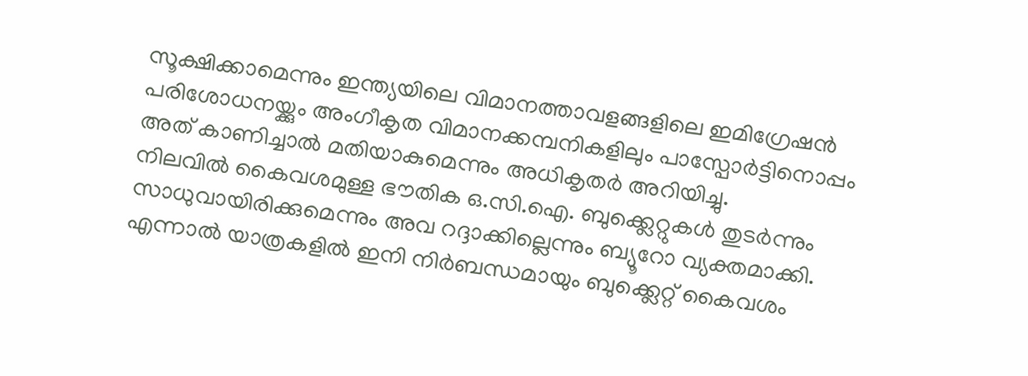സൂക്ഷിക്കാമെന്നും ഇന്ത്യയിലെ വിമാനത്താവളങ്ങളിലെ ഇമിഗ്രേഷൻ പരിശോധനയ്ക്കും അംഗീകൃത വിമാനക്കമ്പനികളിലും പാസ്പോർട്ടിനൊപ്പം അത് കാണിച്ചാൽ മതിയാകുമെന്നും അധികൃതർ അറിയിച്ചു.
നിലവിൽ കൈവശമുള്ള ഭൗതിക ഒ.സി.ഐ. ബുക്ക്ലെറ്റുകൾ തുടർന്നും സാധുവായിരിക്കുമെന്നും അവ റദ്ദാക്കില്ലെന്നും ബ്യൂറോ വ്യക്തമാക്കി. എന്നാൽ യാത്രകളിൽ ഇനി നിർബന്ധമായും ബുക്ക്ലെറ്റ് കൈവശം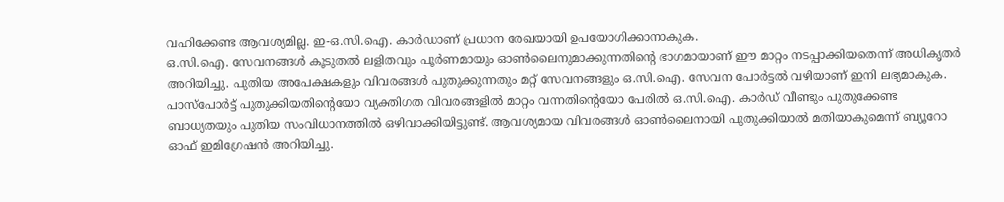വഹിക്കേണ്ട ആവശ്യമില്ല. ഇ-ഒ.സി.ഐ. കാർഡാണ് പ്രധാന രേഖയായി ഉപയോഗിക്കാനാകുക.
ഒ.സി.ഐ. സേവനങ്ങൾ കൂടുതൽ ലളിതവും പൂർണമായും ഓൺലൈനുമാക്കുന്നതിന്റെ ഭാഗമായാണ് ഈ മാറ്റം നടപ്പാക്കിയതെന്ന് അധികൃതർ അറിയിച്ചു. പുതിയ അപേക്ഷകളും വിവരങ്ങൾ പുതുക്കുന്നതും മറ്റ് സേവനങ്ങളും ഒ.സി.ഐ. സേവന പോർട്ടൽ വഴിയാണ് ഇനി ലഭ്യമാകുക.
പാസ്പോർട്ട് പുതുക്കിയതിന്റെയോ വ്യക്തിഗത വിവരങ്ങളിൽ മാറ്റം വന്നതിന്റെയോ പേരിൽ ഒ.സി.ഐ. കാർഡ് വീണ്ടും പുതുക്കേണ്ട ബാധ്യതയും പുതിയ സംവിധാനത്തിൽ ഒഴിവാക്കിയിട്ടുണ്ട്. ആവശ്യമായ വിവരങ്ങൾ ഓൺലൈനായി പുതുക്കിയാൽ മതിയാകുമെന്ന് ബ്യൂറോ ഓഫ് ഇമിഗ്രേഷൻ അറിയിച്ചു.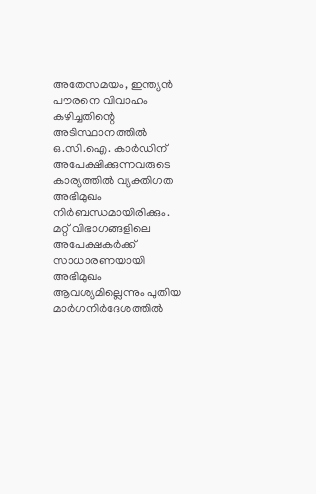അതേസമയം, ഇന്ത്യൻ പൗരനെ വിവാഹം കഴിച്ചതിന്റെ അടിസ്ഥാനത്തിൽ ഒ.സി.ഐ. കാർഡിന് അപേക്ഷിക്കുന്നവരുടെ കാര്യത്തിൽ വ്യക്തിഗത അഭിമുഖം നിർബന്ധമായിരിക്കും. മറ്റ് വിഭാഗങ്ങളിലെ അപേക്ഷകർക്ക് സാധാരണയായി അഭിമുഖം ആവശ്യമില്ലെന്നും പുതിയ മാർഗനിർദേശത്തിൽ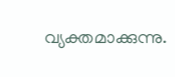വ്യക്തമാക്കുന്നു.